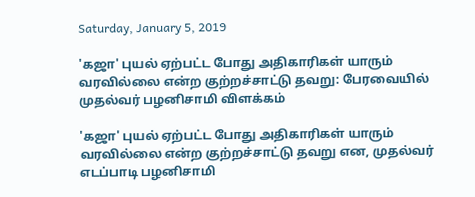Saturday, January 5, 2019

'கஜா' புயல் ஏற்பட்ட போது அதிகாரிகள் யாரும் வரவில்லை என்ற குற்றச்சாட்டு தவறு: பேரவையில் முதல்வர் பழனிசாமி விளக்கம்

'கஜா' புயல் ஏற்பட்ட போது அதிகாரிகள் யாரும் வரவில்லை என்ற குற்றச்சாட்டு தவறு என, முதல்வர் எடப்பாடி பழனிசாமி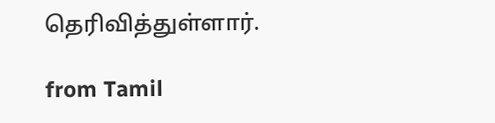தெரிவித்துள்ளார்.

from Tamil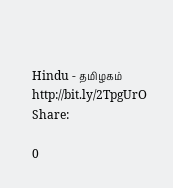Hindu - தமிழகம் http://bit.ly/2TpgUrO
Share:

0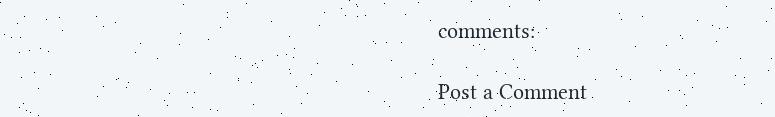comments:

Post a Comment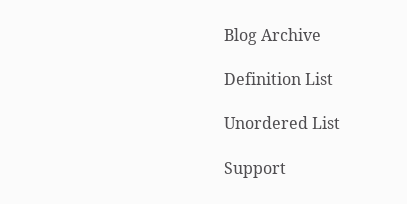Blog Archive

Definition List

Unordered List

Support